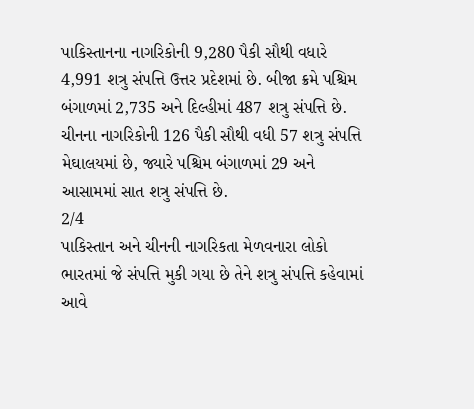પાકિસ્તાનના નાગરિકોની 9,280 પૈકી સૌથી વધારે 4,991 શત્રુ સંપત્તિ ઉત્તર પ્રદેશમાં છે. બીજા ક્રમે પશ્ચિમ બંગાળમાં 2,735 અને દિલ્હીમાં 487 શત્રુ સંપત્તિ છે. ચીનના નાગરિકોની 126 પૈકી સૌથી વધી 57 શત્રુ સંપત્તિ મેઘાલયમાં છે, જ્યારે પશ્ચિમ બંગાળમાં 29 અને આસામમાં સાત શત્રુ સંપત્તિ છે.
2/4
પાકિસ્તાન અને ચીનની નાગરિકતા મેળવનારા લોકો ભારતમાં જે સંપત્તિ મુકી ગયા છે તેને શત્રુ સંપત્તિ કહેવામાં આવે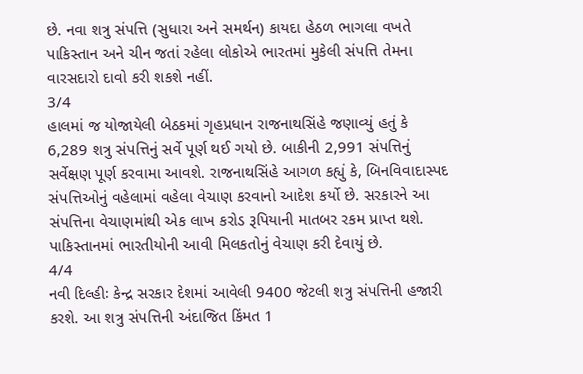છે. નવા શત્રુ સંપત્તિ (સુધારા અને સમર્થન) કાયદા હેઠળ ભાગલા વખતે પાકિસ્તાન અને ચીન જતાં રહેલા લોકોએ ભારતમાં મુકેલી સંપત્તિ તેમના વારસદારો દાવો કરી શકશે નહીં.
3/4
હાલમાં જ યોજાયેલી બેઠકમાં ગૃહપ્રધાન રાજનાથસિંહે જણાવ્યું હતું કે 6,289 શત્રુ સંપત્તિનું સર્વે પૂર્ણ થઈ ગયો છે. બાકીની 2,991 સંપત્તિનું સર્વેક્ષણ પૂર્ણ કરવામા આવશે. રાજનાથસિંહે આગળ કહ્યું કે, બિનવિવાદાસ્પદ સંપત્તિઓનું વહેલામાં વહેલા વેચાણ કરવાનો આદેશ કર્યો છે. સરકારને આ સંપત્તિના વેચાણમાંથી એક લાખ કરોડ રૂપિયાની માતબર રકમ પ્રાપ્ત થશે. પાકિસ્તાનમાં ભારતીયોની આવી મિલકતોનું વેચાણ કરી દેવાયું છે.
4/4
નવી દિલ્હીઃ કેન્દ્ર સરકાર દેશમાં આવેલી 9400 જેટલી શત્રુ સંપત્તિની હજારી કરશે. આ શત્રુ સંપત્તિની અંદાજિત કિંમત 1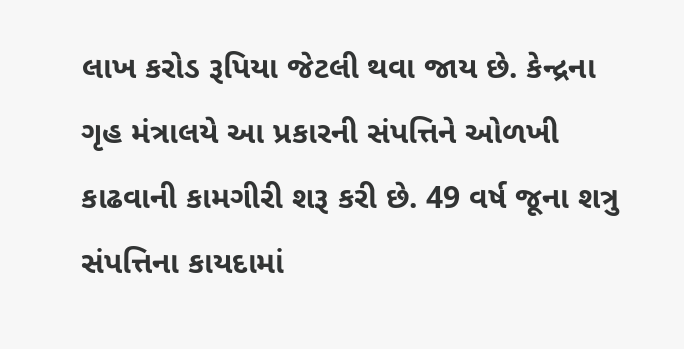લાખ કરોડ રૂપિયા જેટલી થવા જાય છે. કેન્દ્રના ગૃહ મંત્રાલયે આ પ્રકારની સંપત્તિને ઓળખી કાઢવાની કામગીરી શરૂ કરી છે. 49 વર્ષ જૂના શત્રુ સંપત્તિના કાયદામાં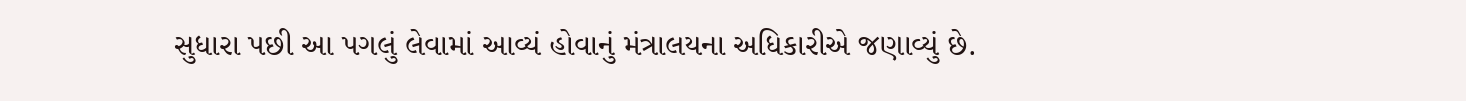સુધારા પછી આ પગલું લેવામાં આવ્યં હોવાનું મંત્રાલયના અધિકારીએ જણાવ્યું છે.